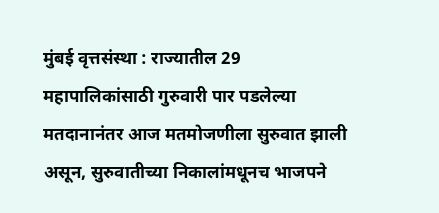मुंबई वृत्तसंस्था : राज्यातील 29 महापालिकांसाठी गुरुवारी पार पडलेल्या मतदानानंतर आज मतमोजणीला सुरुवात झाली असून, सुरुवातीच्या निकालांमधूनच भाजपने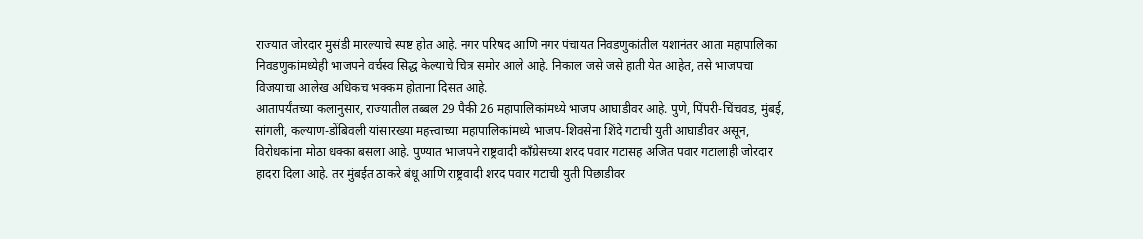राज्यात जोरदार मुसंडी मारल्याचे स्पष्ट होत आहे. नगर परिषद आणि नगर पंचायत निवडणुकांतील यशानंतर आता महापालिका निवडणुकांमध्येही भाजपने वर्चस्व सिद्ध केल्याचे चित्र समोर आले आहे. निकाल जसे जसे हाती येत आहेत, तसे भाजपचा विजयाचा आलेख अधिकच भक्कम होताना दिसत आहे.
आतापर्यंतच्या कलानुसार, राज्यातील तब्बल 29 पैकी 26 महापालिकांमध्ये भाजप आघाडीवर आहे. पुणे, पिंपरी-चिंचवड, मुंबई, सांगली, कल्याण-डोंबिवली यांसारख्या महत्त्वाच्या महापालिकांमध्ये भाजप-शिवसेना शिंदे गटाची युती आघाडीवर असून, विरोधकांना मोठा धक्का बसला आहे. पुण्यात भाजपने राष्ट्रवादी काँग्रेसच्या शरद पवार गटासह अजित पवार गटालाही जोरदार हादरा दिला आहे. तर मुंबईत ठाकरे बंधू आणि राष्ट्रवादी शरद पवार गटाची युती पिछाडीवर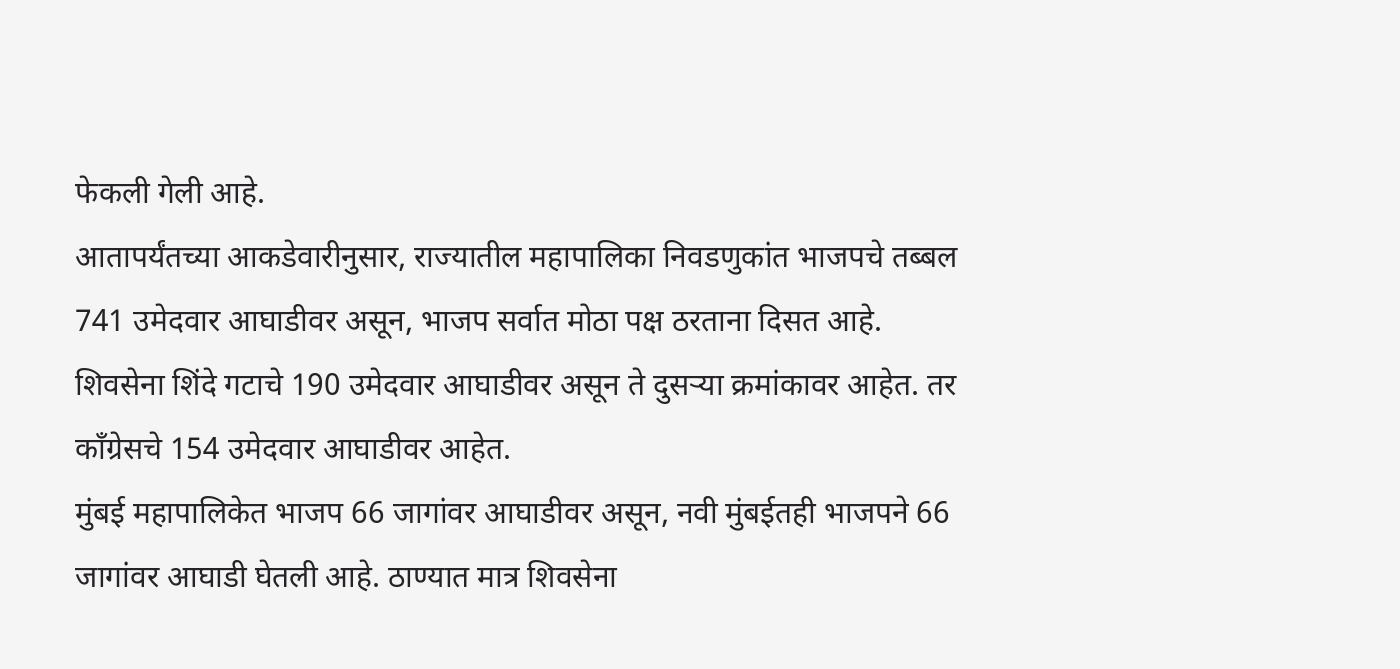फेकली गेली आहे.
आतापर्यंतच्या आकडेवारीनुसार, राज्यातील महापालिका निवडणुकांत भाजपचे तब्बल 741 उमेदवार आघाडीवर असून, भाजप सर्वात मोठा पक्ष ठरताना दिसत आहे. शिवसेना शिंदे गटाचे 190 उमेदवार आघाडीवर असून ते दुसऱ्या क्रमांकावर आहेत. तर काँग्रेसचे 154 उमेदवार आघाडीवर आहेत.
मुंबई महापालिकेत भाजप 66 जागांवर आघाडीवर असून, नवी मुंबईतही भाजपने 66 जागांवर आघाडी घेतली आहे. ठाण्यात मात्र शिवसेना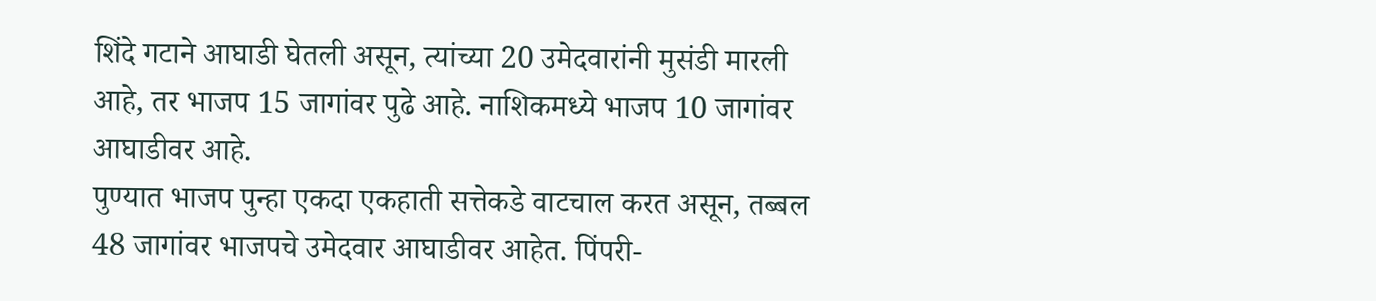शिंदे गटाने आघाडी घेतली असून, त्यांच्या 20 उमेदवारांनी मुसंडी मारली आहे, तर भाजप 15 जागांवर पुढे आहे. नाशिकमध्ये भाजप 10 जागांवर आघाडीवर आहे.
पुण्यात भाजप पुन्हा एकदा एकहाती सत्तेकडे वाटचाल करत असून, तब्बल 48 जागांवर भाजपचे उमेदवार आघाडीवर आहेत. पिंपरी-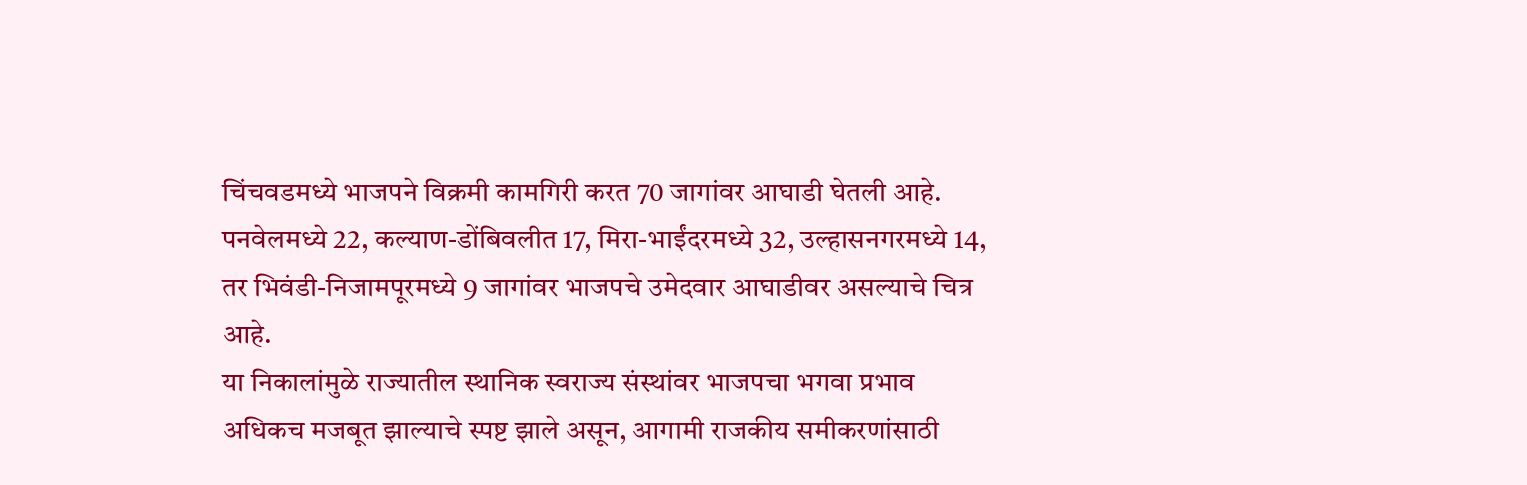चिंचवडमध्ये भाजपने विक्रमी कामगिरी करत 70 जागांवर आघाडी घेतली आहे. पनवेलमध्ये 22, कल्याण-डोंबिवलीत 17, मिरा-भाईंदरमध्ये 32, उल्हासनगरमध्ये 14, तर भिवंडी-निजामपूरमध्ये 9 जागांवर भाजपचे उमेदवार आघाडीवर असल्याचे चित्र आहे.
या निकालांमुळे राज्यातील स्थानिक स्वराज्य संस्थांवर भाजपचा भगवा प्रभाव अधिकच मजबूत झाल्याचे स्पष्ट झाले असून, आगामी राजकीय समीकरणांसाठी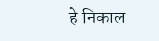हे निकाल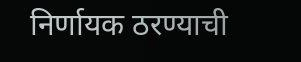निर्णायक ठरण्याची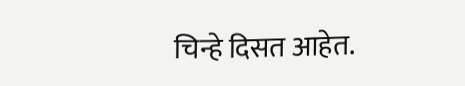चिन्हे दिसत आहेत.